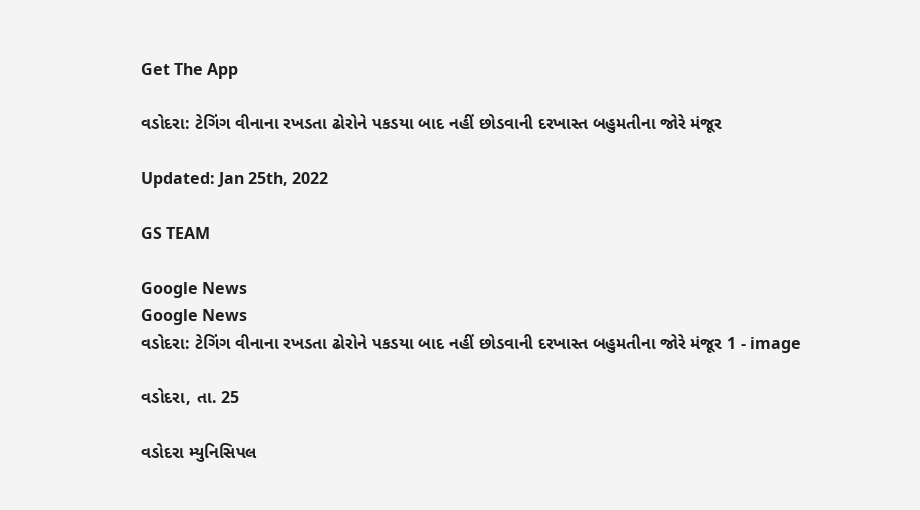Get The App

વડોદરા: ટેગિંગ વીનાના રખડતા ઢોરોને પકડયા બાદ નહીં છોડવાની દરખાસ્ત બહુમતીના જોરે મંજૂર

Updated: Jan 25th, 2022

GS TEAM

Google News
Google News
વડોદરા: ટેગિંગ વીનાના રખડતા ઢોરોને પકડયા બાદ નહીં છોડવાની દરખાસ્ત બહુમતીના જોરે મંજૂર 1 - image

વડોદરા, તા. 25

વડોદરા મ્યુનિસિપલ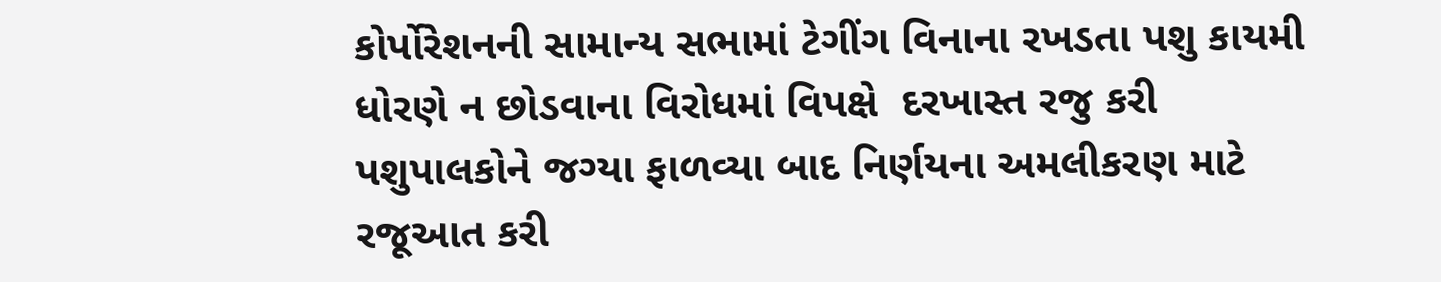કોર્પોરેશનની સામાન્ય સભામાં ટેગીંગ વિનાના રખડતા પશુ કાયમી ધોરણે ન છોડવાના વિરોધમાં વિપક્ષે  દરખાસ્ત રજુ કરી  પશુપાલકોને જગ્યા ફાળવ્યા બાદ નિર્ણયના અમલીકરણ માટે રજૂઆત કરી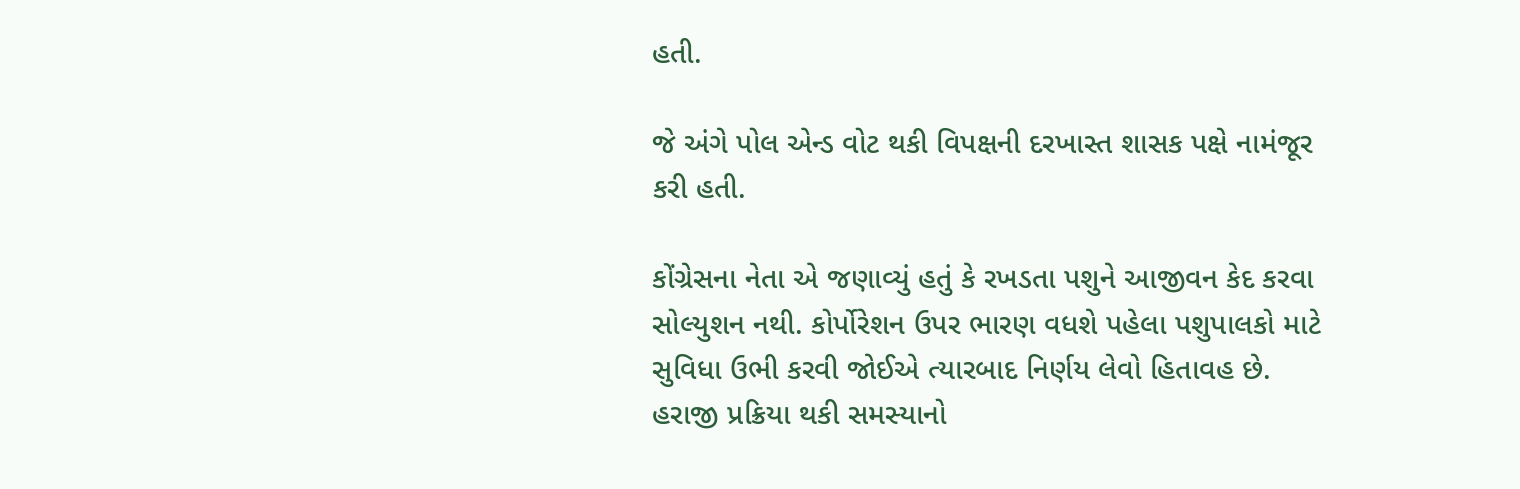હતી.

જે અંગે પોલ એન્ડ વોટ થકી વિપક્ષની દરખાસ્ત શાસક પક્ષે નામંજૂર કરી હતી.

કોંગ્રેસના નેતા એ જણાવ્યું હતું કે રખડતા પશુને આજીવન કેદ કરવા સોલ્યુશન નથી. કોર્પોરેશન ઉપર ભારણ વધશે પહેલા પશુપાલકો માટે સુવિધા ઉભી કરવી જોઈએ ત્યારબાદ નિર્ણય લેવો હિતાવહ છે. હરાજી પ્રક્રિયા થકી સમસ્યાનો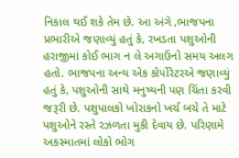નિકાલ થઈ શકે તેમ છે. આ અંગે ,ભાજપના પ્રભારીએ જણાવ્યું હતું કે, રખડતા પશુઓની હરાજીમાં કોઈ ભાગ ન લે અગાઉનો સમય અલગ હતો. ભાજપના અન્ય એક કોર્પોરેટરએ જણાવ્યું હતું કે, પશુઓની સાથે મનુષ્યની પણ ચિંતા કરવી જરૂરી છે. પશુપાલકો ખોરાકનો ખર્ચ બચે તે માટે પશુઓને રસ્તે રઝળતા મુકી દેવાય છે. પરિણામે અકસ્માતમાં લોકો ભોગ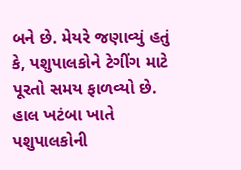બને છે. મેયરે જણાવ્યું હતું કે, પશુપાલકોને ટેગીંગ માટે પૂરતો સમય ફાળવ્યો છે. હાલ ખટંબા ખાતે પશુપાલકોની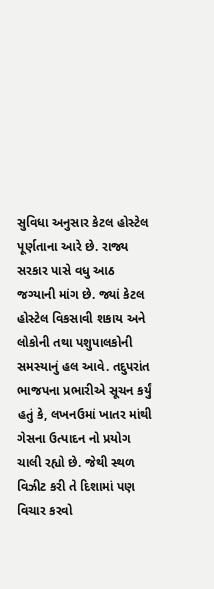સુવિધા અનુસાર કેટલ હોસ્ટેલ પૂર્ણતાના આરે છે. રાજ્ય સરકાર પાસે વધુ આઠ જગ્યાની માંગ છે. જ્યાં કેટલ હોસ્ટેલ વિકસાવી શકાય અને લોકોની તથા પશુપાલકોની સમસ્યાનું હલ આવે. તદુપરાંત ભાજપના પ્રભારીએ સૂચન કર્યું હતું કે, લખનઉમાં ખાતર માંથી ગેસના ઉત્પાદન નો પ્રયોગ ચાલી રહ્યો છે. જેથી સ્થળ વિઝીટ કરી તે દિશામાં પણ વિચાર કરવો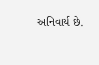અનિવાર્ય છે.